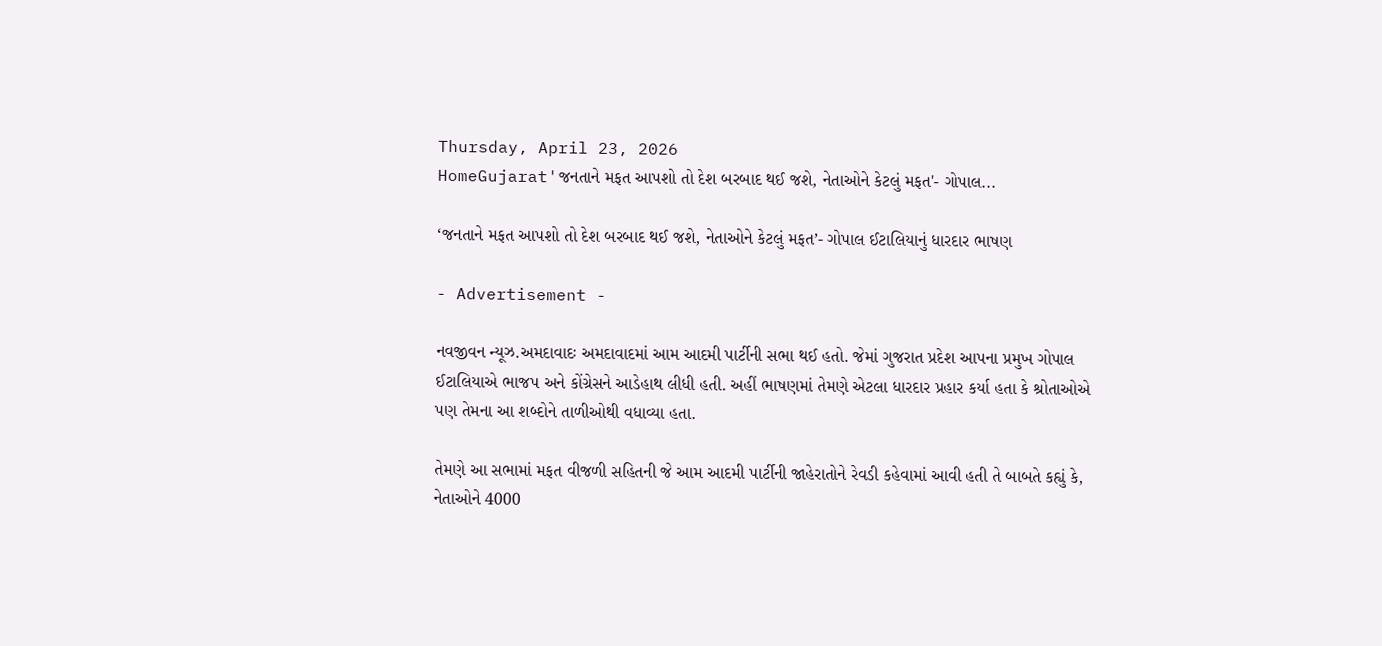Thursday, April 23, 2026
HomeGujarat'જનતાને મફત આપશો તો દેશ બરબાદ થઈ જશે, નેતાઓને કેટલું મફત'- ગોપાલ...

‘જનતાને મફત આપશો તો દેશ બરબાદ થઈ જશે, નેતાઓને કેટલું મફત’- ગોપાલ ઈટાલિયાનું ધારદાર ભાષણ

- Advertisement -

નવજીવન ન્યૂઝ.અમદાવાદઃ અમદાવાદમાં આમ આદમી પાર્ટીની સભા થઈ હતો. જેમાં ગુજરાત પ્રદેશ આપના પ્રમુખ ગોપાલ ઈટાલિયાએ ભાજપ અને કોંગ્રેસને આડેહાથ લીધી હતી. અહીં ભાષણમાં તેમણે એટલા ધારદાર પ્રહાર કર્યા હતા કે શ્રોતાઓએ પણ તેમના આ શબ્દોને તાળીઓથી વધાવ્યા હતા.

તેમણે આ સભામાં મફત વીજળી સહિતની જે આમ આદમી પાર્ટીની જાહેરાતોને રેવડી કહેવામાં આવી હતી તે બાબતે કહ્યું કે, નેતાઓને 4000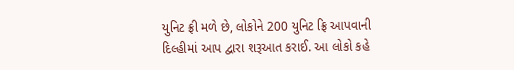યુનિટ ફ્રી મળે છે, લોકોને 200 યુનિટ ફ્રિ આપવાની દિલ્હીમાં આપ દ્વારા શરૂઆત કરાઈ. આ લોકો કહે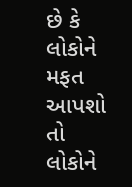છે કે લોકોને મફત આપશો તો લોકોને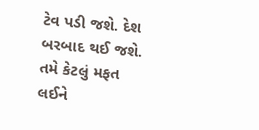ટેવ પડી જશે. દેશ બરબાદ થઈ જશે. તમે કેટલું મફત લઈને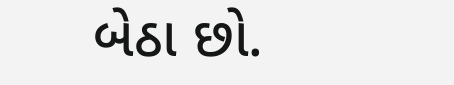બેઠા છો.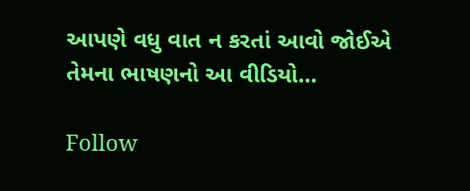આપણે વધુ વાત ન કરતાં આવો જોઈએ તેમના ભાષણનો આ વીડિયો…

Follow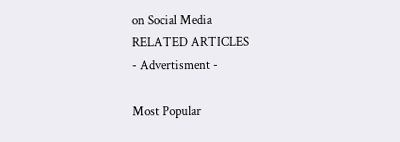on Social Media
RELATED ARTICLES
- Advertisment -

Most Popular